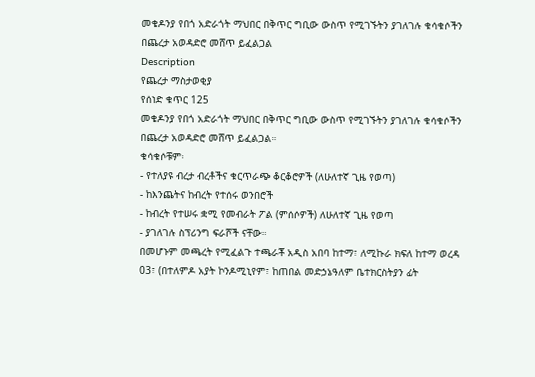መቄዶንያ የበጎ አድራጎት ማህበር በቅጥር ግቢው ውስጥ የሚገኙትን ያገለገሉ ቁሳቁሶችን በጨረታ አወዳድሮ መሸጥ ይፈልጋል
Description
የጨረታ ማስታወቂያ
የሰነድ ቁጥር 125
መቄዶንያ የበጎ አድራጎት ማህበር በቅጥር ግቢው ውስጥ የሚገኙትን ያገለገሉ ቁሳቁሶችን በጨረታ አወዳድሮ መሸጥ ይፈልጋል።
ቁሳቁሶቹም፡
- የተለያዩ ብረታ ብረቶችና ቁርጥራጭ ቆርቆሮዎች (ለሁለተኛ ጊዜ የወጣ)
- ከእንጨትና ከብረት የተሰሩ ወንበሮች
- ከብረት የተሠሩ ቋሚ የመብራት ፖል (ምሰሶዎች) ለሁለተኛ ጊዜ የወጣ
- ያገለገሉ ስፕሪንግ ፍራሾች ናቸው።
በመሆኑም መጫረት የሚፈልጉ ተጫራቾ አዲስ አበባ ከተማ፣ ለሚኩራ ክፍለ ከተማ ወረዳ 03፣ (በተለምዶ አያት ኮንዶሚኒየም፣ ከጠበል መድኃኔዓለም ቤተክርስትያን ፊት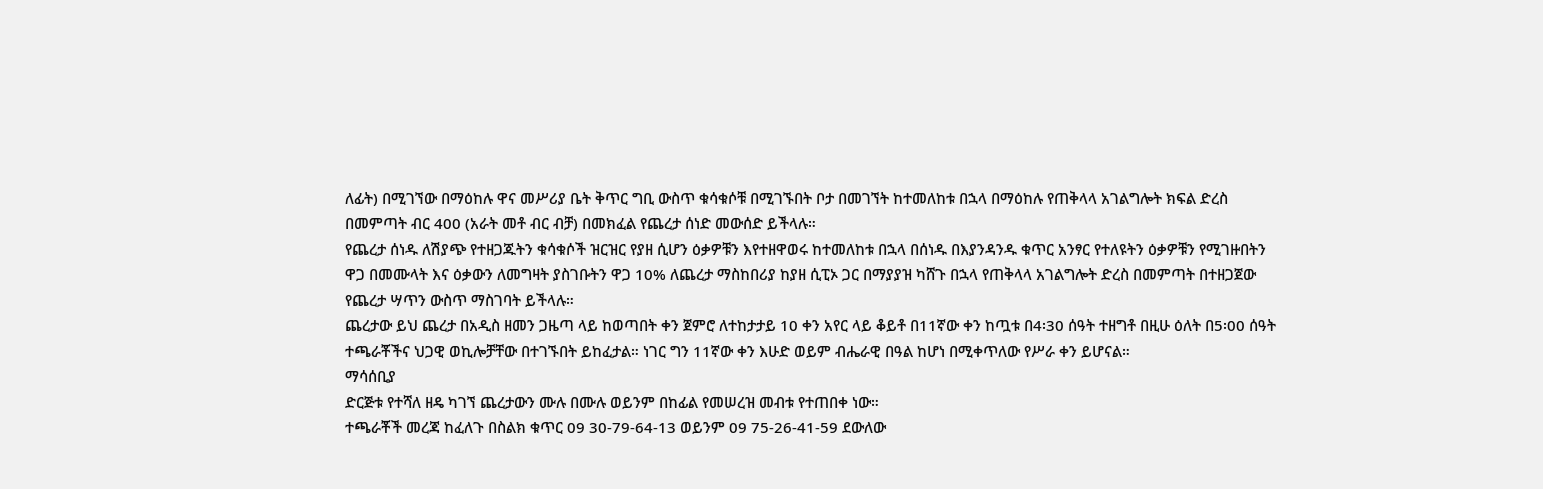ለፊት) በሚገኘው በማዕከሉ ዋና መሥሪያ ቤት ቅጥር ግቢ ውስጥ ቁሳቁሶቹ በሚገኙበት ቦታ በመገኘት ከተመለከቱ በኋላ በማዕከሉ የጠቅላላ አገልግሎት ክፍል ድረስ በመምጣት ብር 400 (አራት መቶ ብር ብቻ) በመክፈል የጨረታ ሰነድ መውሰድ ይችላሉ።
የጨረታ ሰነዱ ለሽያጭ የተዘጋጁትን ቁሳቁሶች ዝርዝር የያዘ ሲሆን ዕቃዎቹን እየተዘዋወሩ ከተመለከቱ በኋላ በሰነዱ በእያንዳንዱ ቁጥር አንፃር የተለዩትን ዕቃዎቹን የሚገዙበትን ዋጋ በመሙላት እና ዕቃውን ለመግዛት ያስገቡትን ዋጋ 10% ለጨረታ ማስከበሪያ ከያዘ ሲፒኦ ጋር በማያያዝ ካሸጉ በኋላ የጠቅላላ አገልግሎት ድረስ በመምጣት በተዘጋጀው የጨረታ ሣጥን ውስጥ ማስገባት ይችላሉ።
ጨረታው ይህ ጨረታ በአዲስ ዘመን ጋዜጣ ላይ ከወጣበት ቀን ጀምሮ ለተከታታይ 10 ቀን አየር ላይ ቆይቶ በ11ኛው ቀን ከጧቱ በ4፡30 ሰዓት ተዘግቶ በዚሁ ዕለት በ5፡00 ሰዓት ተጫራቾችና ህጋዊ ወኪሎቻቸው በተገኙበት ይከፈታል። ነገር ግን 11ኛው ቀን እሁድ ወይም ብሔራዊ በዓል ከሆነ በሚቀጥለው የሥራ ቀን ይሆናል።
ማሳሰቢያ
ድርጅቱ የተሻለ ዘዴ ካገኘ ጨረታውን ሙሉ በሙሉ ወይንም በከፊል የመሠረዝ መብቱ የተጠበቀ ነው።
ተጫራቾች መረጃ ከፈለጉ በስልክ ቁጥር 09 30-79-64-13 ወይንም 09 75-26-41-59 ደውለው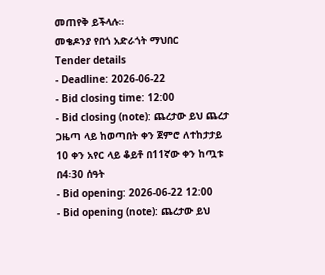መጠየቅ ይችላሉ።
መቄዶንያ የበጎ አድራጎት ማህበር
Tender details
- Deadline: 2026-06-22
- Bid closing time: 12:00
- Bid closing (note): ጨረታው ይህ ጨረታ ጋዜጣ ላይ ከወጣበት ቀን ጀምሮ ለተከታታይ 10 ቀን አየር ላይ ቆይቶ በ11ኛው ቀን ከጧቱ በ4፡30 ሰዓት
- Bid opening: 2026-06-22 12:00
- Bid opening (note): ጨረታው ይህ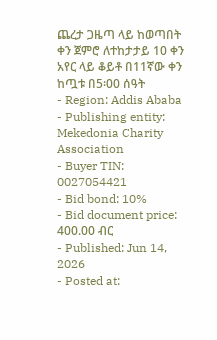ጨረታ ጋዜጣ ላይ ከወጣበት ቀን ጀምሮ ለተከታታይ 10 ቀን አየር ላይ ቆይቶ በ11ኛው ቀን ከጧቱ በ5፡00 ሰዓት
- Region: Addis Ababa
- Publishing entity: Mekedonia Charity Association
- Buyer TIN: 0027054421
- Bid bond: 10%
- Bid document price: 400.00 ብር
- Published: Jun 14, 2026
- Posted at: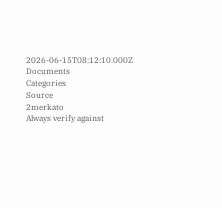2026-06-15T08:12:10.000Z
Documents
Categories
Source
2merkato
Always verify against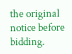the original notice before bidding.